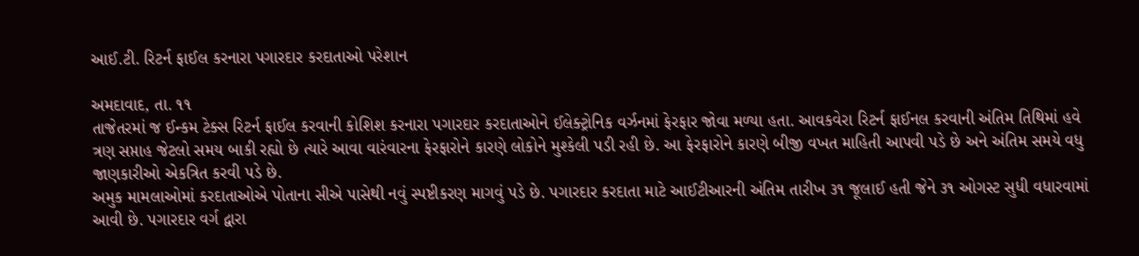આઈ.ટી. રિટર્ન ફાઈલ કરનારા પગારદાર કરદાતાઓ પરેશાન

અમદાવાદ, તા. ૧૧
તાજેતરમાં જ ઈન્કમ ટેક્સ રિટર્ન ફાઈલ કરવાની કોશિશ કરનારા પગારદાર કરદાતાઓને ઈલેક્ટ્રોનિક વર્ઝનમાં ફેરફાર જોવા મળ્યા હતા. આવકવેરા રિટર્ન ફાઈનલ કરવાની અંતિમ તિથિમાં હવે ત્રણ સપ્તાહ જેટલો સમય બાકી રહ્યો છે ત્યારે આવા વારંવારના ફેરફારોને કારણે લોકોને મુશ્કેલી પડી રહી છે. આ ફેરફારોને કારણે બીજી વખત માહિતી આપવી પડે છે અને અંતિમ સમયે વધુ જાણકારીઓ એકત્રિત કરવી પડે છે.
અમુક મામલાઓમાં કરદાતાઓએ પોતાના સીએ પાસેથી નવું સ્પષ્ટીકરણ માગવું પડે છે. પગારદાર કરદાતા માટે આઈટીઆરની અંતિમ તારીખ ૩૧ જૂલાઈ હતી જેને ૩૧ ઓગસ્ટ સુધી વધારવામાં આવી છે. પગારદાર વર્ગ દ્વારા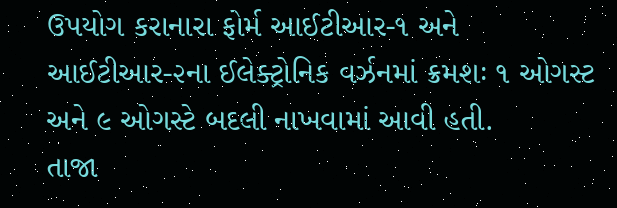ઉપયોગ કરાનારા ફોર્મ આઈટીઆર-૧ અને આઈટીઆર-૨ના ઈલેક્ટ્રોનિક વર્ઝનમાં ક્રમશઃ ૧ ઓગસ્ટ અને ૯ ઓગસ્ટે બદલી નાખવામાં આવી હતી.
તાજા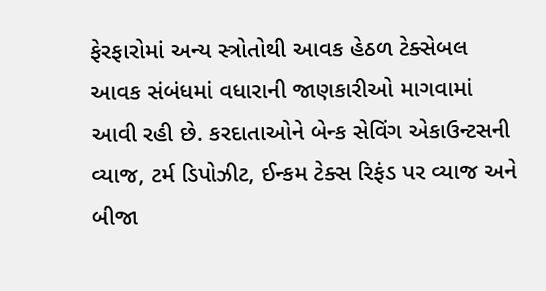ફેરફારોમાં અન્ય સ્ત્રોતોથી આવક હેઠળ ટેક્સેબલ આવક સંબંધમાં વધારાની જાણકારીઓ માગવામાં આવી રહી છે. કરદાતાઓને બેન્ક સેવિંગ એકાઉન્ટસની વ્યાજ, ટર્મ ડિપોઝીટ, ઈન્કમ ટેક્સ રિફંડ પર વ્યાજ અને બીજા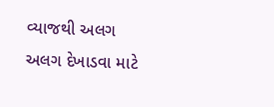વ્યાજથી અલગ અલગ દેખાડવા માટે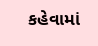કહેવામાં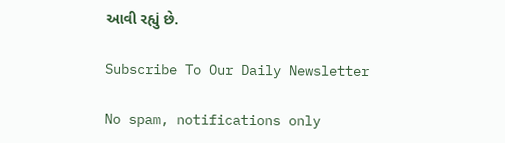આવી રહ્યું છે.

Subscribe To Our Daily Newsletter

No spam, notifications only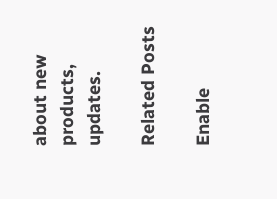about new products, updates.

Related Posts

Enable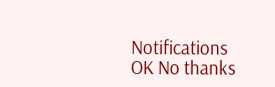Notifications OK No thanks